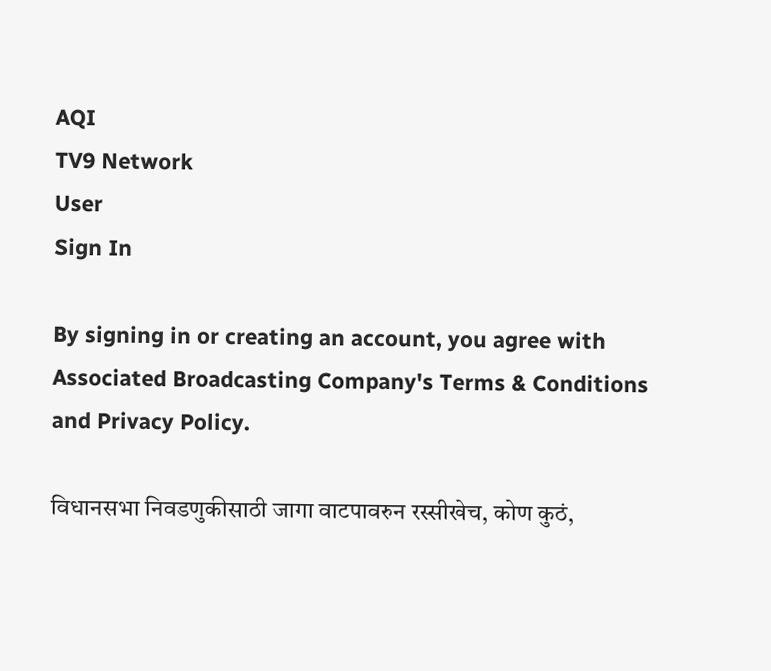AQI
TV9 Network
User
Sign In

By signing in or creating an account, you agree with Associated Broadcasting Company's Terms & Conditions and Privacy Policy.

विधानसभा निवडणुकीसाठी जागा वाटपावरुन रस्सीखेच, कोण कुठं,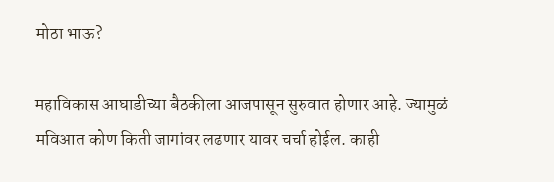मोठा भाऊ?

महाविकास आघाडीच्या बैठकीला आजपासून सुरुवात होणार आहे. ज्यामुळं मविआत कोण किती जागांवर लढणार यावर चर्चा होईल. काही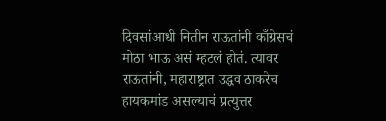दिवसांआधी नितीन राऊतांनी काँग्रेसचं मोठा भाऊ असं म्हटलं होतं. त्यावर राऊतांनी, महाराष्ट्रात उद्धव ठाकरेच हायकमांड असल्याचं प्रत्युत्तर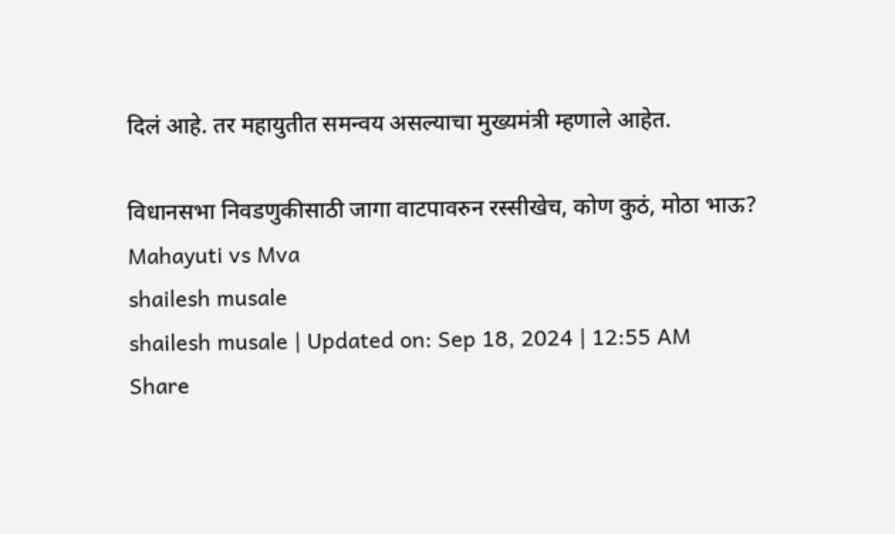दिलं आहे. तर महायुतीत समन्वय असल्याचा मुख्यमंत्री म्हणाले आहेत.

विधानसभा निवडणुकीसाठी जागा वाटपावरुन रस्सीखेच, कोण कुठं, मोठा भाऊ?
Mahayuti vs Mva
shailesh musale
shailesh musale | Updated on: Sep 18, 2024 | 12:55 AM
Share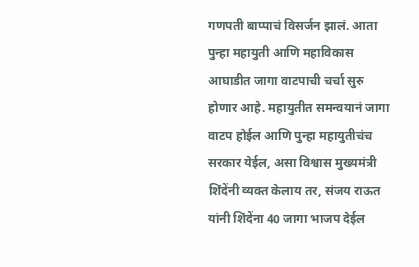गणपती बाप्पाचं विसर्जन झालं. आता पुन्हा महायुती आणि महाविकास आघाडीत जागा वाटपाची चर्चा सुरु होणार आहे. महायुतीत समन्वयानं जागा वाटप होईल आणि पुन्हा महायुतीचंच सरकार येईल, असा विश्वास मुख्यमंत्री शिंदेंनी व्यक्त केलाय तर, संजय राऊत यांनी शिंदेंना 40 जागा भाजप देईल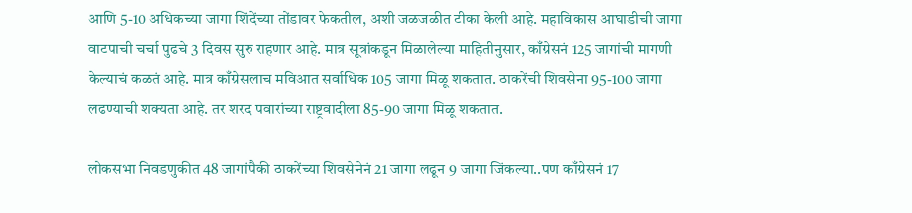आणि 5-10 अधिकच्या जागा शिंदेंच्या तोंडावर फेकतील, अशी जळजळीत टीका केली आहे. महाविकास आघाडीची जागा वाटपाची चर्चा पुढचे 3 दिवस सुरु राहणार आहे. मात्र सूत्रांकडून मिळालेल्या माहितीनुसार, काँग्रेसनं 125 जागांची मागणी केल्याचं कळतं आहे. मात्र काँग्रेसलाच मविआत सर्वाधिक 105 जागा मिळू शकतात. ठाकरेंची शिवसेना 95-100 जागा लढण्याची शक्यता आहे. तर शरद पवारांच्या राष्ट्रवादीला 85-90 जागा मिळू शकतात.

लोकसभा निवडणुकीत 48 जागांपैकी ठाकरेंच्या शिवसेनेनं 21 जागा लढून 9 जागा जिंकल्या..पण काँग्रेसनं 17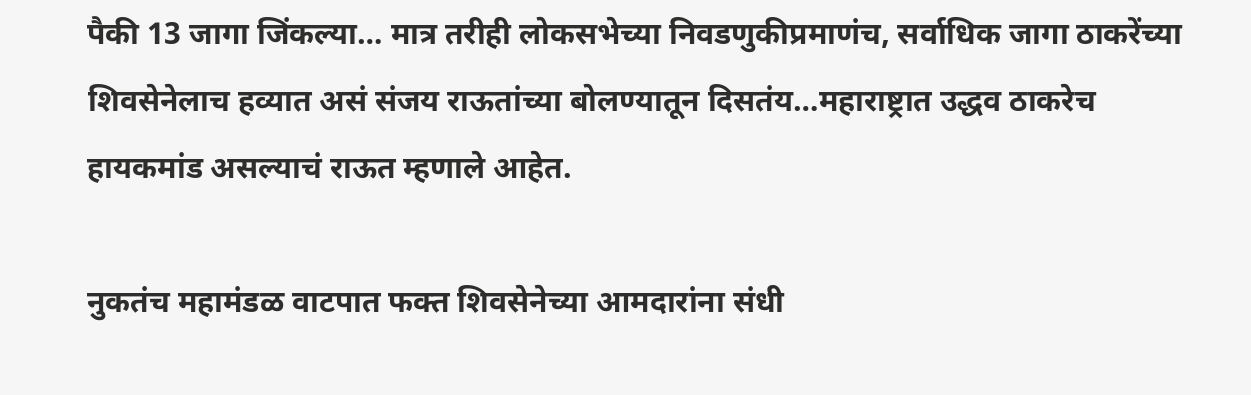पैकी 13 जागा जिंकल्या… मात्र तरीही लोकसभेच्या निवडणुकीप्रमाणंच, सर्वाधिक जागा ठाकरेंच्या शिवसेनेलाच हव्यात असं संजय राऊतांच्या बोलण्यातून दिसतंय…महाराष्ट्रात उद्धव ठाकरेच हायकमांड असल्याचं राऊत म्हणाले आहेत.

नुकतंच महामंडळ वाटपात फक्त शिवसेनेच्या आमदारांना संधी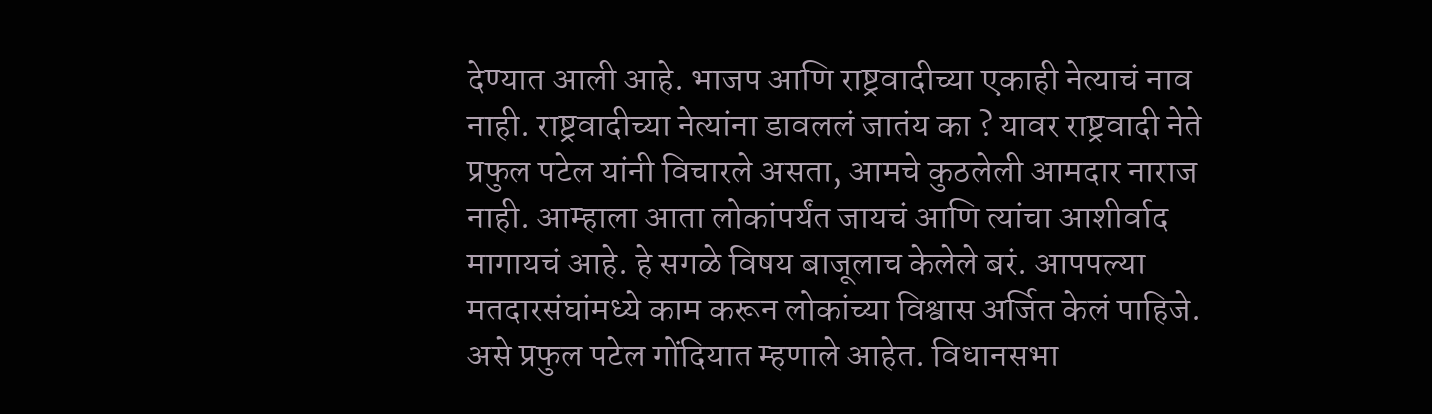देण्यात आली आहे. भाजप आणि राष्ट्रवादीच्या एकाही नेत्याचं नाव नाही. राष्ट्रवादीच्या नेत्यांना डावललं जातंय का ? यावर राष्ट्रवादी नेते प्रफुल पटेल यांनी विचारले असता, आमचे कुठलेली आमदार नाराज नाही. आम्हाला आता लोकांपर्यंत जायचं आणि त्यांचा आशीर्वाद मागायचं आहे. हे सगळे विषय बाजूलाच केलेले बरं. आपपल्या मतदारसंघांमध्ये काम करून लोकांच्या विश्वास अर्जित केलं पाहिजे. असे प्रफुल पटेल गोंदियात म्हणाले आहेत. विधानसभा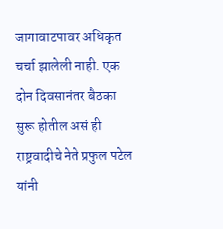जागावाटपावर अधिकृत चर्चा झालेली नाही. एक दोन दिवसानंतर बैठका सुरू होतील असं ही राष्ट्रवादीचे नेते प्रफुल पटेल यांनी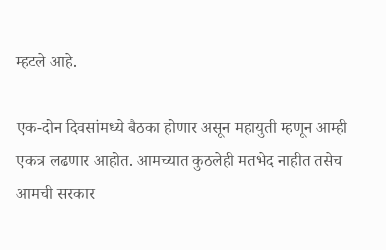म्हटले आहे.

एक-दोन दिवसांमध्ये बैठका होणार असून महायुती म्हणून आम्ही एकत्र लढणार आहोत. आमच्यात कुठलेही मतभेद नाहीत तसेच आमची सरकार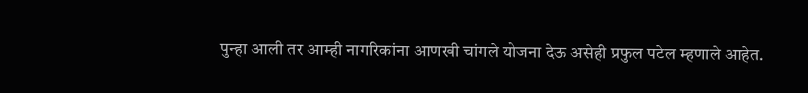पुन्हा आली तर आम्ही नागरिकांना आणखी चांगले योजना देऊ असेही प्रफुल पटेल म्हणाले आहेत.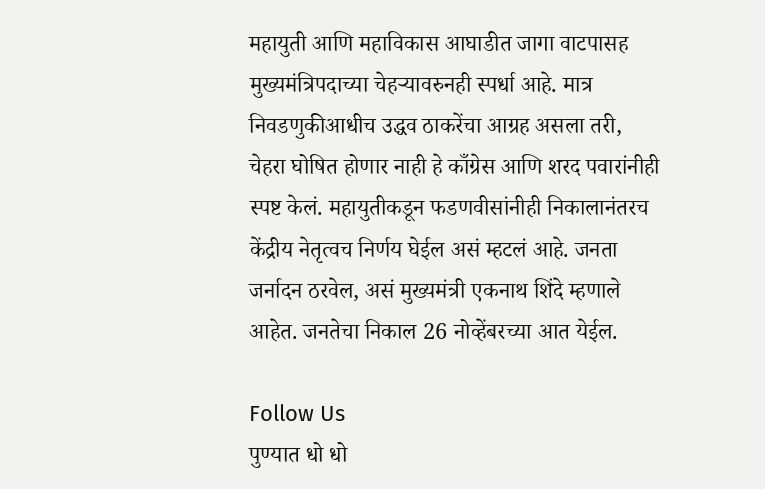महायुती आणि महाविकास आघाडीत जागा वाटपासह मुख्यमंत्रिपदाच्या चेहऱ्यावरुनही स्पर्धा आहे. मात्र निवडणुकीआधीच उद्धव ठाकरेंचा आग्रह असला तरी, चेहरा घोषित होणार नाही हे काँग्रेस आणि शरद पवारांनीही स्पष्ट केलं. महायुतीकडून फडणवीसांनीही निकालानंतरच केंद्रीय नेतृत्वच निर्णय घेईल असं म्हटलं आहे. जनता जर्नादन ठरवेल, असं मुख्यमंत्री एकनाथ शिंदे म्हणाले आहेत. जनतेचा निकाल 26 नोव्हेंबरच्या आत येईल.

Follow Us
पुण्यात धो धो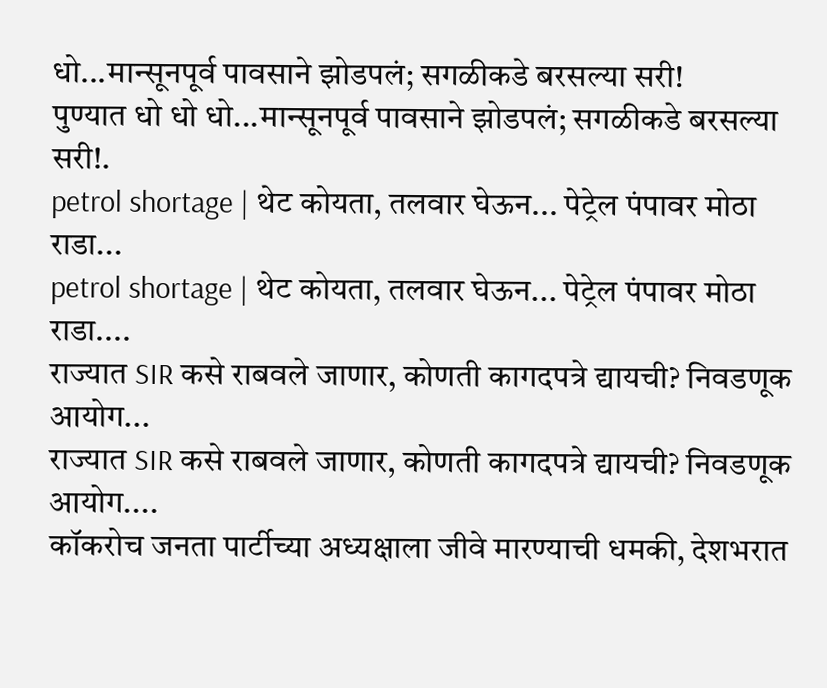धो...मान्सूनपूर्व पावसाने झोडपलं; सगळीकडे बरसल्या सरी!
पुण्यात धो धो धो...मान्सूनपूर्व पावसाने झोडपलं; सगळीकडे बरसल्या सरी!.
petrol shortage | थेट कोयता, तलवार घेऊन... पेट्रेल पंपावर मोठा राडा...
petrol shortage | थेट कोयता, तलवार घेऊन... पेट्रेल पंपावर मोठा राडा....
राज्यात SIR कसे राबवले जाणार, कोणती कागदपत्रे द्यायची? निवडणूक आयोग...
राज्यात SIR कसे राबवले जाणार, कोणती कागदपत्रे द्यायची? निवडणूक आयोग....
कॉकरोच जनता पार्टीच्या अध्यक्षाला जीवे मारण्याची धमकी, देशभरात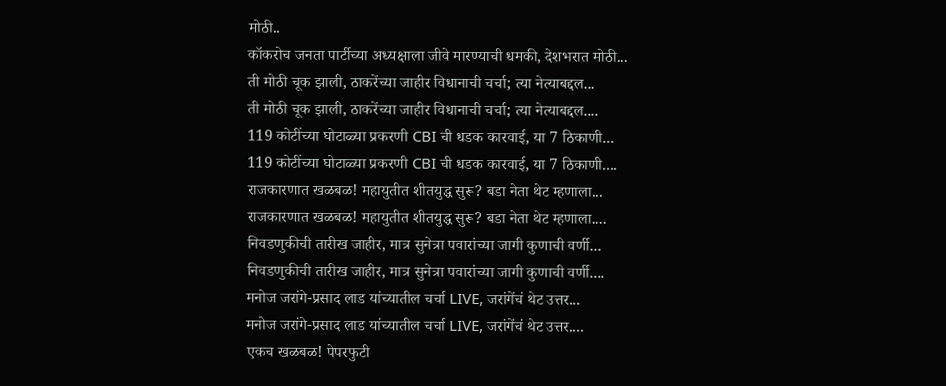मोठी..
कॉकरोच जनता पार्टीच्या अध्यक्षाला जीवे मारण्याची धमकी, देशभरात मोठी...
ती मोठी चूक झाली, ठाकरेंच्या जाहीर विधानाची चर्चा; त्या नेत्याबद्दल...
ती मोठी चूक झाली, ठाकरेंच्या जाहीर विधानाची चर्चा; त्या नेत्याबद्दल....
119 कोटींच्या घोटाळ्या प्रकरणी CBI ची धडक कारवाई, या 7 ठिकाणी...
119 कोटींच्या घोटाळ्या प्रकरणी CBI ची धडक कारवाई, या 7 ठिकाणी....
राजकारणात खळबळ! महायुतीत शीतयुद्ध सुरू? बडा नेता थेट म्हणाला...
राजकारणात खळबळ! महायुतीत शीतयुद्ध सुरू? बडा नेता थेट म्हणाला....
निवडणुकीची तारीख जाहीर, मात्र सुनेत्रा पवारांच्या जागी कुणाची वर्णी...
निवडणुकीची तारीख जाहीर, मात्र सुनेत्रा पवारांच्या जागी कुणाची वर्णी....
मनोज जरांगे-प्रसाद लाड यांच्यातील चर्चा LIVE, जरांगेंचं थेट उत्तर...
मनोज जरांगे-प्रसाद लाड यांच्यातील चर्चा LIVE, जरांगेंचं थेट उत्तर....
एकच खळबळ! पेपरफुटी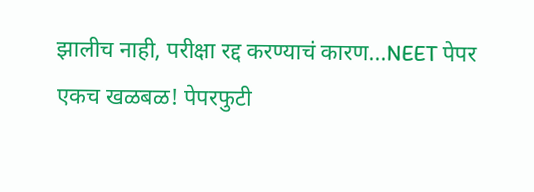झालीच नाही, परीक्षा रद्द करण्याचं कारण...NEET पेपर
एकच खळबळ! पेपरफुटी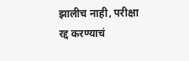झालीच नाही, परीक्षा रद्द करण्याचं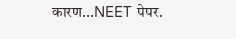कारण...NEET पेपर.